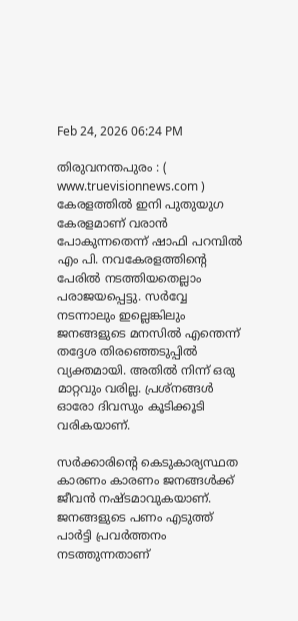Feb 24, 2026 06:24 PM

തിരുവനന്തപുരം : ( www.truevisionnews.com ) കേരളത്തിൽ ഇനി പുതുയുഗ കേരളമാണ് വരാൻ പോകുന്നതെന്ന് ഷാഫി പറമ്പിൽ എം പി. നവകേരളത്തിന്റെ പേരിൽ നടത്തിയതെല്ലാം പരാജയപ്പെട്ടു. സർവ്വേ നടന്നാലും ഇല്ലെങ്കിലും ജനങ്ങളുടെ മനസിൽ എന്തെന്ന് തദ്ദേശ തിരഞ്ഞെടുപ്പിൽ വ്യക്തമായി. അതിൽ നിന്ന് ഒരു മാറ്റവും വരില്ല. പ്രശ്നങ്ങൾ ഓരോ ദിവസും കൂടിക്കൂടി വരികയാണ്.

സർക്കാരിന്റെ കെടുകാര്യസ്ഥത കാരണം കാരണം ജനങ്ങൾക്ക് ജീവൻ നഷ്ടമാവുകയാണ്. ജനങ്ങളുടെ പണം എടുത്ത് പാർട്ടി പ്രവർത്തനം നടത്തുന്നതാണ്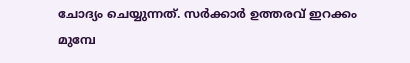ചോദ്യം ചെയ്യുന്നത്. സർക്കാർ ഉത്തരവ് ഇറക്കം മുമ്പേ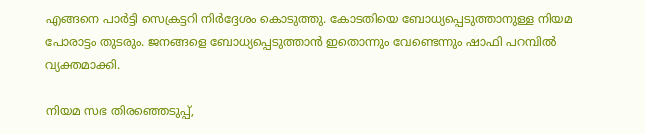എങ്ങനെ പാർട്ടി സെക്രട്ടറി നിർദ്ദേശം കൊടുത്തു. കോടതിയെ ബോധ്യപ്പെടുത്താനുള്ള നിയമ പോരാട്ടം തുടരും. ജനങ്ങളെ ബോധ്യപ്പെടുത്താൻ ഇതൊന്നും വേണ്ടെന്നും ഷാഫി പറമ്പിൽ വ്യക്തമാക്കി.

നിയമ സഭ തിരഞ്ഞെടുപ്പ്,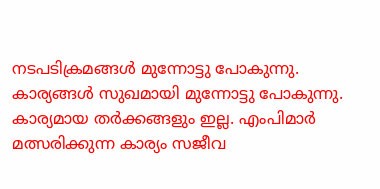നടപടിക്രമങ്ങൾ മുന്നോട്ടു പോകുന്നു. കാര്യങ്ങൾ സുഖമായി മുന്നോട്ടു പോകുന്നു. കാര്യമായ തർക്കങ്ങളും ഇല്ല. എംപിമാർ മത്സരിക്കുന്ന കാര്യം സജീവ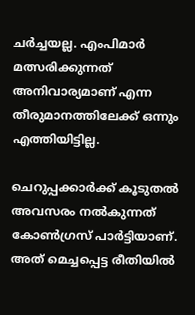ചർച്ചയല്ല. എംപിമാർ മത്സരിക്കുന്നത് അനിവാര്യമാണ് എന്ന തീരുമാനത്തിലേക്ക് ഒന്നും എത്തിയിട്ടില്ല.

ചെറുപ്പക്കാർക്ക് കൂടുതൽ അവസരം നൽകുന്നത് കോൺഗ്രസ് പാർട്ടിയാണ്. അത് മെച്ചപ്പെട്ട രീതിയിൽ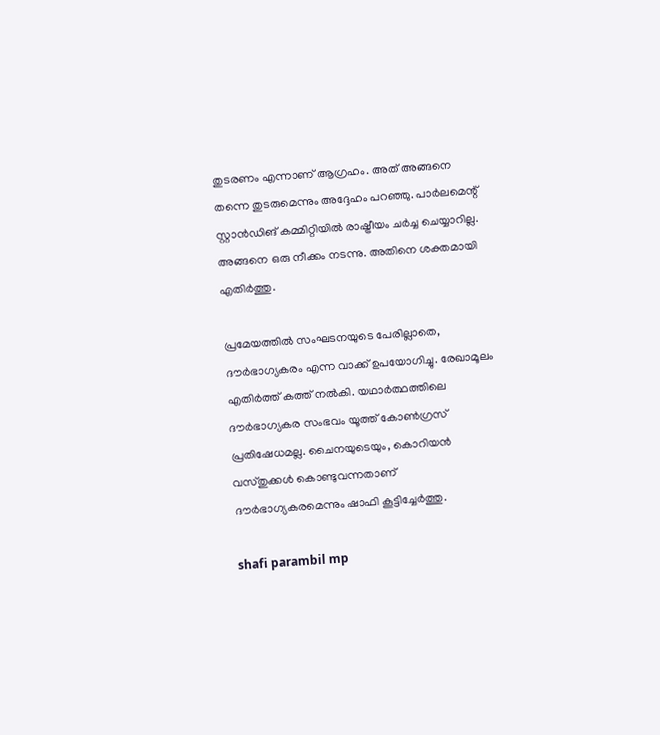തുടരണം എന്നാണ് ആഗ്രഹം. അത് അങ്ങനെ തന്നെ തുടരുമെന്നും അദ്ദേഹം പറഞ്ഞു. പാർലമെന്റ് സ്റ്റാൻഡിങ് കമ്മിറ്റിയിൽ രാഷ്ട്രീയം ചർച്ച ചെയ്യാറില്ല. അങ്ങനെ ഒരു നീക്കം നടന്നു. അതിനെ ശക്തമായി എതിർത്തു.

പ്രമേയത്തിൽ സംഘടനയുടെ പേരില്ലാതെ, ദൗർഭാഗ്യകരം എന്ന വാക്ക് ഉപയോഗിച്ചു. രേഖാമൂലം എതിർത്ത് കത്ത് നൽകി. യഥാർത്ഥത്തിലെ ദൗർഭാഗ്യകര സംഭവം യൂത്ത് കോൺഗ്രസ് പ്രതിഷേധമല്ല. ചൈനയുടെയും, കൊറിയൻ വസ്തുക്കൾ കൊണ്ടുവന്നതാണ് ദൗർഭാഗ്യകരമെന്നും ഷാഫി കൂട്ടിച്ചേർത്തു.

shafi parambil mp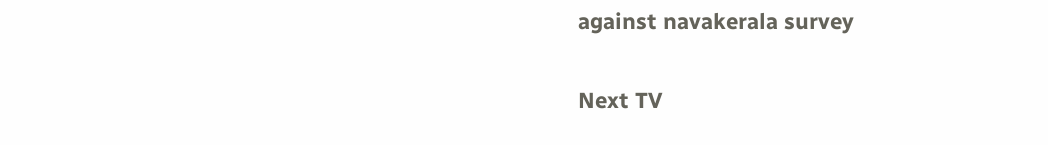against navakerala survey

Next TV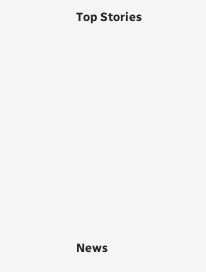Top Stories










News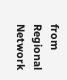from Regional Network